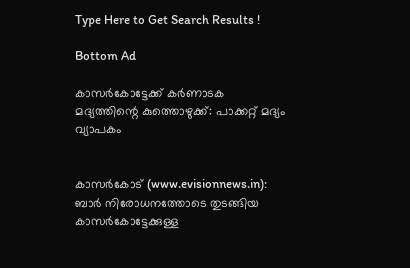Type Here to Get Search Results !

Bottom Ad

കാസര്‍കോട്ടേക്ക് കര്‍ണാടക മദ്യത്തിന്റെ കുത്തൊഴുക്ക്: പാക്കറ്റ് മദ്യം വ്യാപകം


കാസര്‍കോട് (www.evisionnews.in): ബാര്‍ നിരോധനത്തോടെ തുടങ്ങിയ കാസര്‍കോട്ടേക്കുള്ള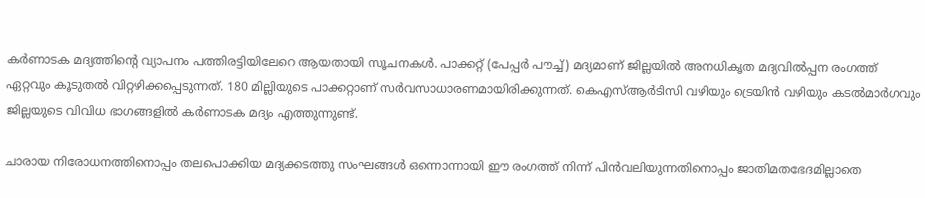കര്‍ണാടക മദ്യത്തിന്റെ വ്യാപനം പത്തിരട്ടിയിലേറെ ആയതായി സൂചനകള്‍. പാക്കറ്റ് (പേപ്പര്‍ പൗച്ച്) മദ്യമാണ് ജില്ലയില്‍ അനധികൃത മദ്യവില്‍പ്പന രംഗത്ത് ഏറ്റവും കൂടുതല്‍ വിറ്റഴിക്കപ്പെടുന്നത്. 180 മില്ലിയുടെ പാക്കറ്റാണ് സര്‍വസാധാരണമായിരിക്കുന്നത്. കെഎസ്ആര്‍ടിസി വഴിയും ട്രെയിന്‍ വഴിയും കടല്‍മാര്‍ഗവും ജില്ലയുടെ വിവിധ ഭാഗങ്ങളില്‍ കര്‍ണാടക മദ്യം എത്തുന്നുണ്ട്.

ചാരായ നിരോധനത്തിനൊപ്പം തലപൊക്കിയ മദ്യക്കടത്തു സംഘങ്ങള്‍ ഒന്നൊന്നായി ഈ രംഗത്ത് നിന്ന് പിന്‍വലിയുന്നതിനൊപ്പം ജാതിമതഭേദമില്ലാതെ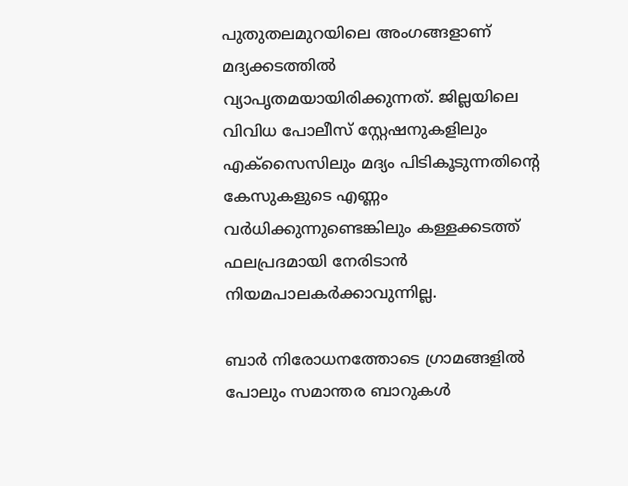പുതുതലമുറയിലെ അംഗങ്ങളാണ് മദ്യക്കടത്തില്‍ വ്യാപൃതമയായിരിക്കുന്നത്. ജില്ലയിലെ വിവിധ പോലീസ് സ്റ്റേഷനുകളിലും എക്‌സൈസിലും മദ്യം പിടികൂടുന്നതിന്റെ കേസുകളുടെ എണ്ണം വര്‍ധിക്കുന്നുണ്ടെങ്കിലും കള്ളക്കടത്ത് ഫലപ്രദമായി നേരിടാന്‍ നിയമപാലകര്‍ക്കാവുന്നില്ല.

ബാര്‍ നിരോധനത്തോടെ ഗ്രാമങ്ങളില്‍ പോലും സമാന്തര ബാറുകള്‍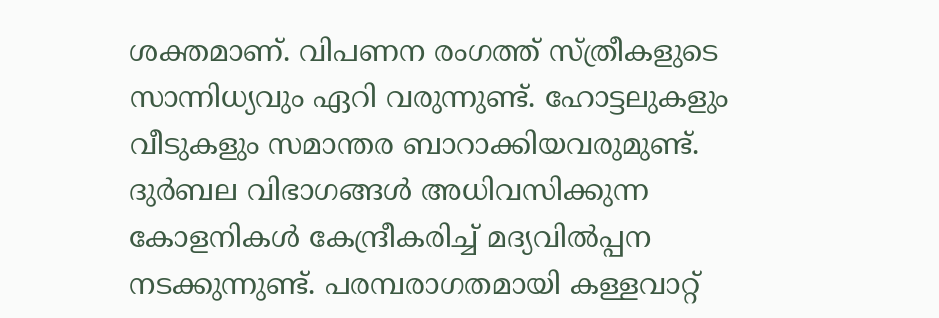ശക്തമാണ്. വിപണന രംഗത്ത് സ്ത്രീകളുടെ സാന്നിധ്യവും ഏറി വരുന്നുണ്ട്. ഹോട്ടലുകളും വീടുകളും സമാന്തര ബാറാക്കിയവരുമുണ്ട്. ദുര്‍ബല വിഭാഗങ്ങള്‍ അധിവസിക്കുന്ന കോളനികള്‍ കേന്ദ്രീകരിച്ച് മദ്യവില്‍പ്പന നടക്കുന്നുണ്ട്. പരമ്പരാഗതമായി കള്ളവാറ്റ്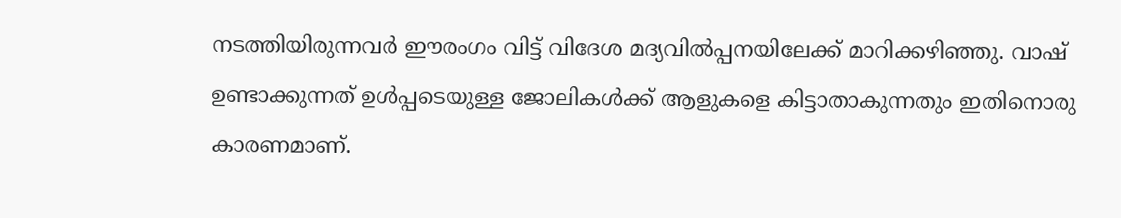നടത്തിയിരുന്നവര്‍ ഈരംഗം വിട്ട് വിദേശ മദ്യവില്‍പ്പനയിലേക്ക് മാറിക്കഴിഞ്ഞു. വാഷ് ഉണ്ടാക്കുന്നത് ഉള്‍പ്പടെയുള്ള ജോലികള്‍ക്ക് ആളുകളെ കിട്ടാതാകുന്നതും ഇതിനൊരു കാരണമാണ്.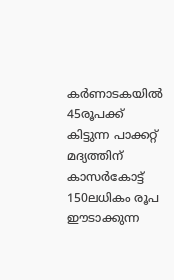കര്‍ണാടകയില്‍ 45രൂപക്ക് കിട്ടുന്ന പാക്കറ്റ് മദ്യത്തിന് കാസര്‍കോട്ട് 150ലധികം രൂപ ഈടാക്കുന്ന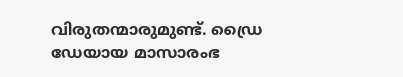വിരുതന്മാരുമുണ്ട്. ഡ്രൈ ഡേയായ മാസാരംഭ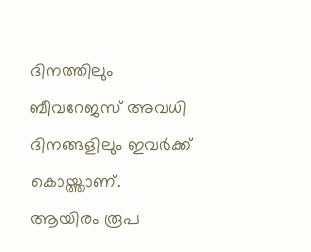ദിനത്തിലും ബീവറേജസ് അവധി ദിനങ്ങളിലും ഇവര്‍ക്ക് കൊയ്ത്താണ്. ആയിരം രൂപ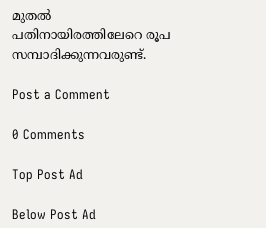മുതല്‍ പതിനായിരത്തിലേറെ രൂപ സമ്പാദിക്കുന്നവരുണ്ട്.

Post a Comment

0 Comments

Top Post Ad

Below Post Ad